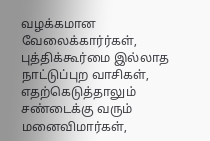வழக்கமான வேலைக்கார்ர்கள், புத்திக்கூர்மை இல்லாத நாட்டுப்புற வாசிகள், எதற்கெடுத்தாலும் சண்டைக்கு வரும் மனைவிமார்கள்,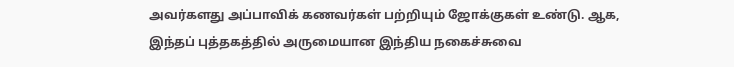அவர்களது அப்பாவிக் கணவர்கள் பற்றியும் ஜோக்குகள் உண்டு. ஆக, இந்தப் புத்தகத்தில் அருமையான இந்திய நகைச்சுவை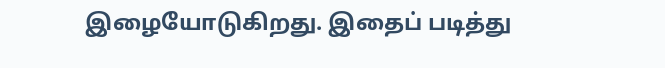இழையோடுகிறது. இதைப் படித்து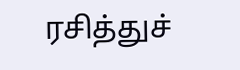ரசித்துச்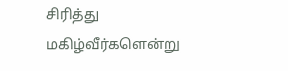சிரித்து மகிழ்வீர்களென்று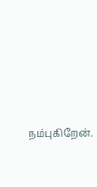நம்புகிறேன்.